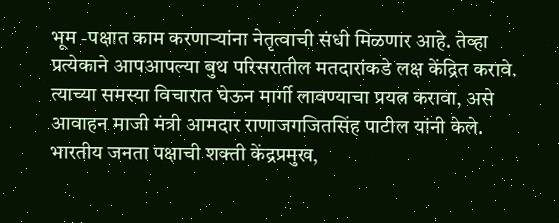भूम -पक्षात काम करणाऱ्यांना नेतृत्वाची संधी मिळणार आहे. तेव्हा प्रत्येकाने आपआपल्या बुथ परिसरातील मतदारांकडे लक्ष केंद्रित करावे. त्याच्या समस्या विचारात घेऊन मार्गी लावण्याचा प्रयत्न करावा, असे आवाहन माजी मंत्री आमदार राणाजगजितसिंह पाटील यांनी केले.
भारतीय जनता पक्षाची शक्ती केंद्रप्रमुख,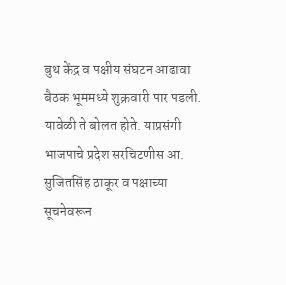बुथ केंद्र व पक्षीय संघटन आढावा बैठक भूममध्ये शुक्रवारी पार पडली. यावेळी ते बोलत होते. याप्रसंगी भाजपाचे प्रदेश सरचिटणीस आ. सुजितसिंह ठाकूर व पक्षाच्या सूचनेवरून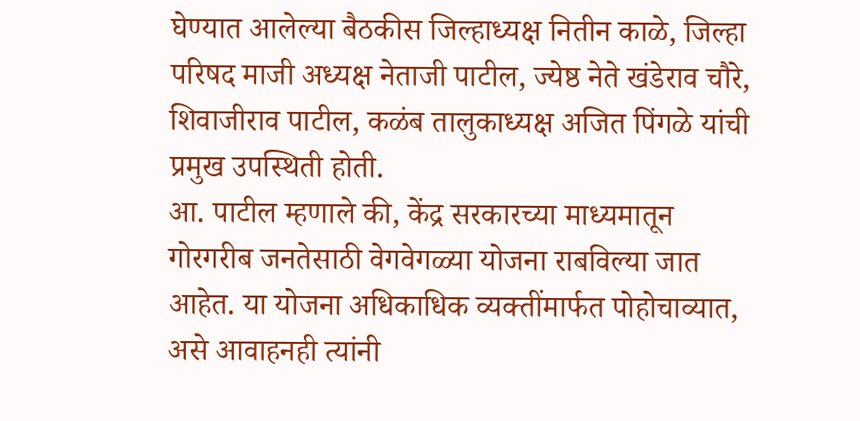घेण्यात आलेल्या बैठकीस जिल्हाध्यक्ष नितीन काळे, जिल्हा परिषद माजी अध्यक्ष नेताजी पाटील, ज्येष्ठ नेते खंडेराव चौरे, शिवाजीराव पाटील, कळंब तालुकाध्यक्ष अजित पिंगळे यांची प्रमुख उपस्थिती होती.
आ. पाटील म्हणाले की, केंद्र सरकारच्या माध्यमातून गोरगरीब जनतेसाठी वेगवेगळ्या योजना राबविल्या जात आहेत. या योजना अधिकाधिक व्यक्तींमार्फत पोहोचाव्यात, असे आवाहनही त्यांनी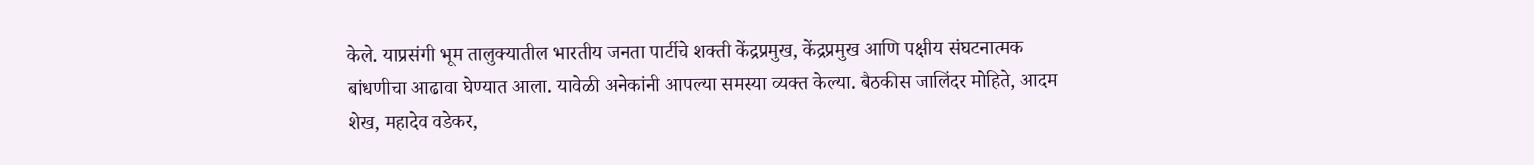केले. याप्रसंगी भूम तालुक्यातील भारतीय जनता पार्टीचे शक्ती केंद्रप्रमुख, केंद्रप्रमुख आणि पक्षीय संघटनात्मक बांधणीचा आढावा घेण्यात आला. यावेळी अनेकांनी आपल्या समस्या व्यक्त केल्या. बैठकीस जालिंदर मोहिते, आदम शेख, महादेव वडेकर,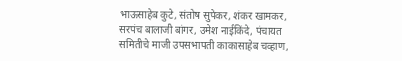भाऊसाहेब कुटे, संतोष सुपेकर, शंकर खामकर, सरपंच बालाजी बांगर, उमेश नाईकिंदे, पंचायत समितीचे माजी उपसभापती काकासाहेब चव्हाण,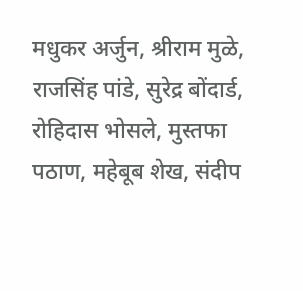मधुकर अर्जुन, श्रीराम मुळे, राजसिंह पांडे, सुरेद्र बोंदार्ड, रोहिदास भोसले, मुस्तफा पठाण, महेबूब शेख, संदीप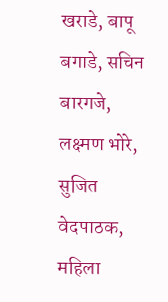खराडे, बापू बगाडे, सचिन बारगजे, लक्ष्मण भोरे, सुजित वेदपाठक, महिला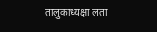तालुकाध्यक्षा लता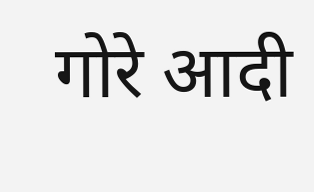गोरे आदी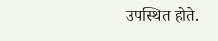उपस्थित होते.